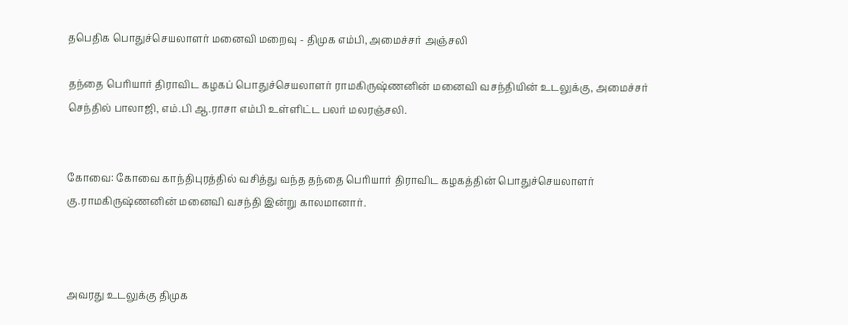தபெதிக பொதுச்செயலாளர் மனைவி மறைவு - திமுக எம்பி, அமைச்சர் அஞ்சலி

தந்தை பெரியார் திராவிட கழகப் பொதுச்செயலாளர் ராமகிருஷ்ணனின் மனைவி வசந்தியின் உடலுக்கு, அமைச்சர் செந்தில் பாலாஜி, எம்.பி ஆ.ராசா எம்பி உள்ளிட்ட பலர் மலரஞ்சலி.


கோவை: கோவை காந்திபுரத்தில் வசித்து வந்த தந்தை பெரியார் திராவிட கழகத்தின் பொதுச்செயலாளர் கு.ராமகிருஷ்ணனின் மனைவி வசந்தி இன்று காலமானார்.



அவரது உடலுக்கு திமுக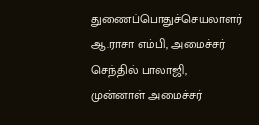துணைப்பொதுச்செயலாளர் ஆ.ராசா எம்பி, அமைச்சர் செந்தில் பாலாஜி, முன்னாள் அமைச்சர்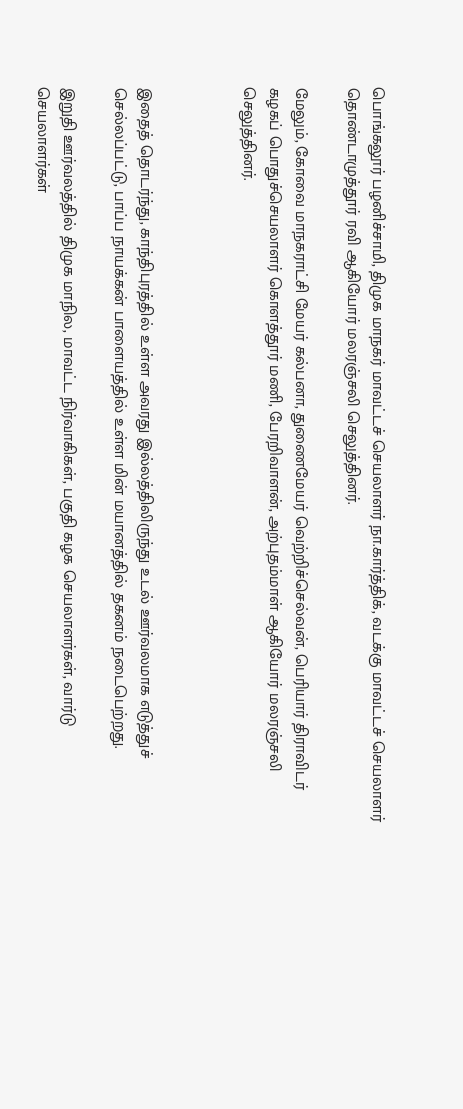பொங்கலூர் பழனிச்சாமி, திமுக மாநகர் மாவட்டச் செயலாளர் நா.கார்த்திக், வடக்கு மாவட்டச் செயலாளர் தொண்டாமுத்தூர் ரவி ஆகியோர் மலரஞ்சலி செலுத்தினர்.

மேலும், கோவை மாநகராட்சி மேயர் கல்பனா, துணைமேயர் வெற்றிச்செல்வன், பெரியார் திராவிடர் கழகப் பொதுச்செயலாளர் கொளத்தூர் மணி, பேரறிவாளன், அற்புதம்மாள் ஆகியோர் மலரஞ்சலி செலுத்தினர்.



இதைத் தொடர்ந்து, காந்திபுரத்தில் உள்ள அவரது இல்லத்திலிருந்து உடல் ஊர்வலமாக எடுத்துச் செல்லப்பட்டு, பாப்ப நாயக்கன் பாளையத்தில் உள்ள மின் மயானத்தில் தகனம் நடைபெற்றது.

இறுதி ஊர்வலத்தில் திமுக மாநில, மாவட்ட நிர்வாகிகள், பகுதி கழக செயலாளர்கள், வார்டு செயலாளர்கள்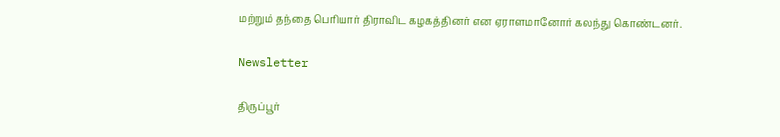மற்றும் தந்தை பெரியார் திராவிட கழகத்தினர் என ஏராளமானோர் கலந்து கொண்டனர்.

Newsletter

திருப்பூர்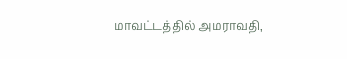மாவட்டத்தில் அமராவதி,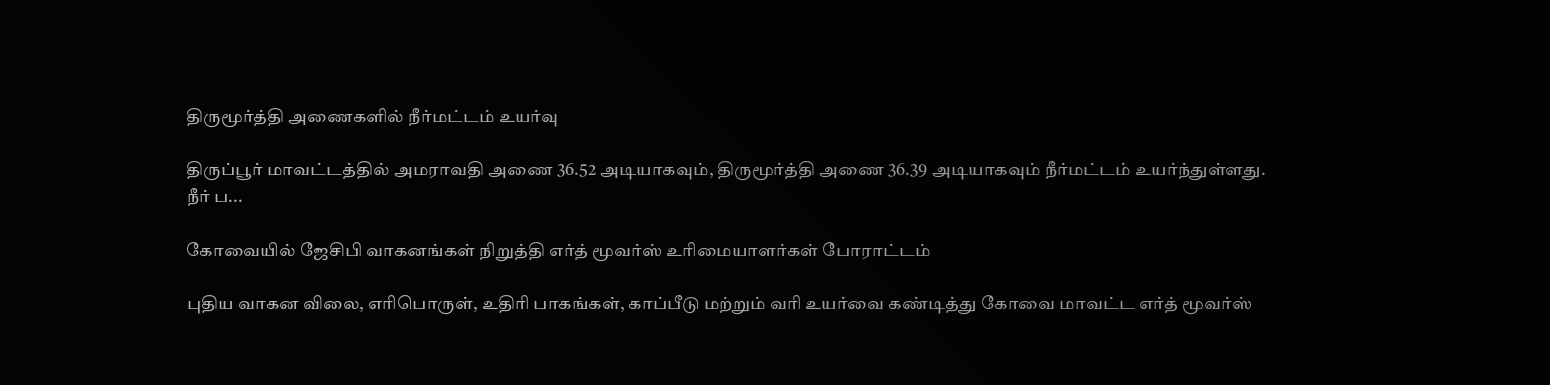திருமூர்த்தி அணைகளில் நீர்மட்டம் உயர்வு

திருப்பூர் மாவட்டத்தில் அமராவதி அணை 36.52 அடியாகவும், திருமூர்த்தி அணை 36.39 அடியாகவும் நீர்மட்டம் உயர்ந்துள்ளது. நீர் ப...

கோவையில் ஜேசிபி வாகனங்கள் நிறுத்தி எர்த் மூவர்ஸ் உரிமையாளர்கள் போராட்டம்

புதிய வாகன விலை, எரிபொருள், உதிரி பாகங்கள், காப்பீடு மற்றும் வரி உயர்வை கண்டித்து கோவை மாவட்ட எர்த் மூவர்ஸ்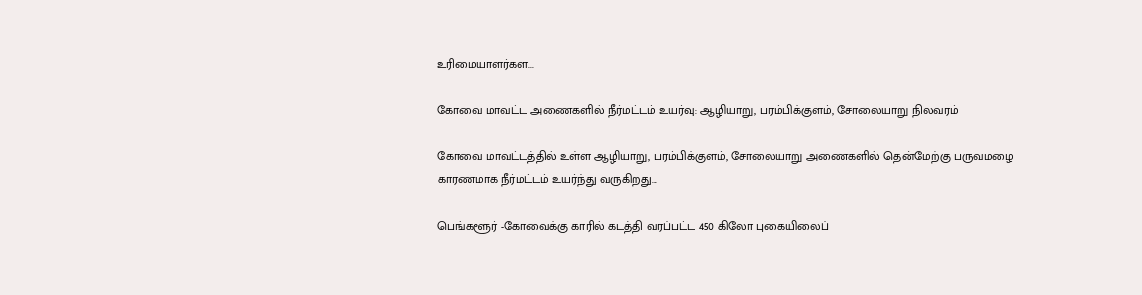உரிமையாளர்கள...

கோவை மாவட்ட அணைகளில் நீர்மட்டம் உயர்வு: ஆழியாறு, பரம்பிக்குளம், சோலையாறு நிலவரம்

கோவை மாவட்டத்தில் உள்ள ஆழியாறு, பரம்பிக்குளம், சோலையாறு அணைகளில் தென்மேற்கு பருவமழை காரணமாக நீர்மட்டம் உயர்ந்து வருகிறது...

பெங்களூர் -கோவைக்கு காரில் கடத்தி வரப்பட்ட 450 கிலோ புகையிலைப்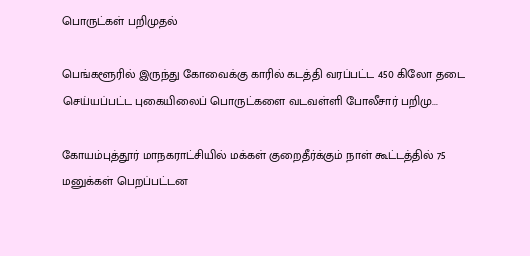பொருட்கள் பறிமுதல்

பெங்களூரில் இருந்து கோவைக்கு காரில் கடத்தி வரப்பட்ட 450 கிலோ தடை செய்யப்பட்ட புகையிலைப் பொருட்களை வடவள்ளி போலீசார் பறிமு...

கோயம்புத்தூர் மாநகராட்சியில் மக்கள் குறைதீர்க்கும் நாள் கூட்டத்தில் 75 மனுக்கள் பெறப்பட்டன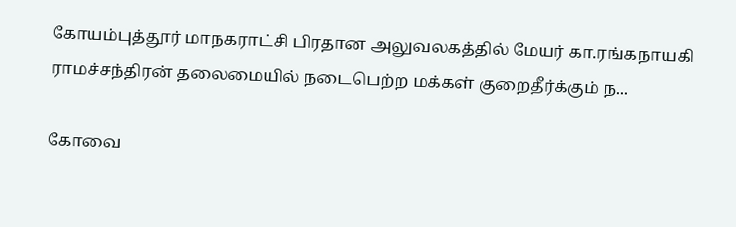கோயம்புத்தூர் மாநகராட்சி பிரதான அலுவலகத்தில் மேயர் கா.ரங்கநாயகி ராமச்சந்திரன் தலைமையில் நடைபெற்ற மக்கள் குறைதீர்க்கும் ந...

கோவை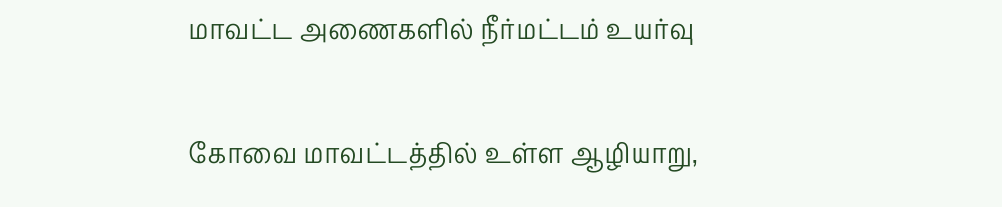மாவட்ட அணைகளில் நீர்மட்டம் உயர்வு

கோவை மாவட்டத்தில் உள்ள ஆழியாறு,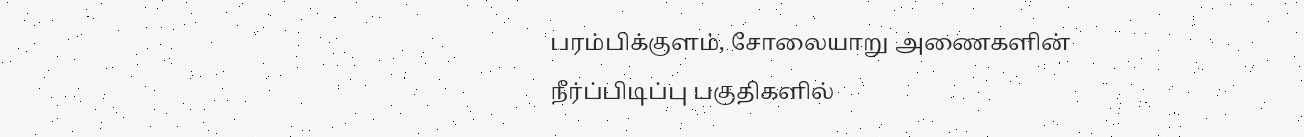பரம்பிக்குளம், சோலையாறு அணைகளின் நீர்ப்பிடிப்பு பகுதிகளில்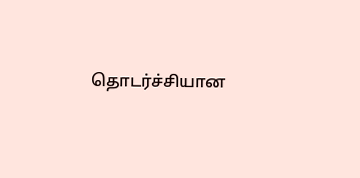தொடர்ச்சியான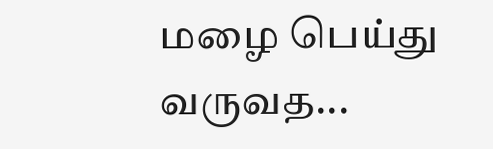மழை பெய்து வருவத...